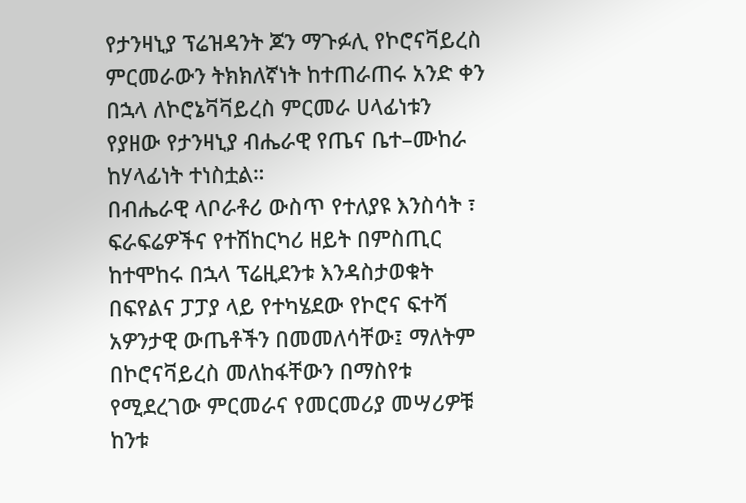የታንዛኒያ ፕሬዝዳንት ጆን ማጉፉሊ የኮሮናቫይረስ ምርመራውን ትክክለኛነት ከተጠራጠሩ አንድ ቀን በኋላ ለኮሮኔቫቫይረስ ምርመራ ሀላፊነቱን የያዘው የታንዛኒያ ብሔራዊ የጤና ቤተ–ሙከራ ከሃላፊነት ተነስቷል።
በብሔራዊ ላቦራቶሪ ውስጥ የተለያዩ እንስሳት ፣ ፍራፍሬዎችና የተሽከርካሪ ዘይት በምስጢር ከተሞከሩ በኋላ ፕሬዚደንቱ እንዳስታወቁት በፍየልና ፓፓያ ላይ የተካሄደው የኮሮና ፍተሻ አዎንታዊ ውጤቶችን በመመለሳቸው፤ ማለትም በኮሮናቫይረስ መለከፋቸውን በማስየቱ የሚደረገው ምርመራና የመርመሪያ መሣሪዎቹ ከንቱ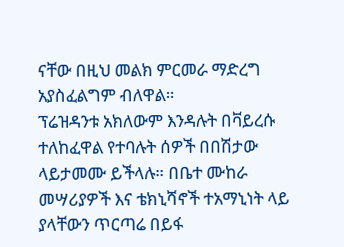ናቸው በዚህ መልክ ምርመራ ማድረግ አያስፈልግም ብለዋል።
ፕሬዝዳንቱ አክለውም እንዳሉት በቫይረሱ ተለከፈዋል የተባሉት ሰዎች በበሽታው ላይታመሙ ይችላሉ። በቤተ ሙከራ መሣሪያዎች እና ቴክኒሻኖች ተአማኒነት ላይ ያላቸውን ጥርጣሬ በይፋ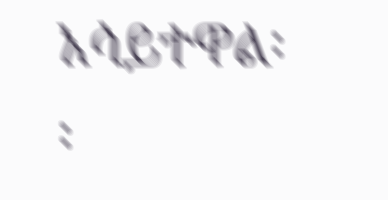አሳይተዋል፡፡